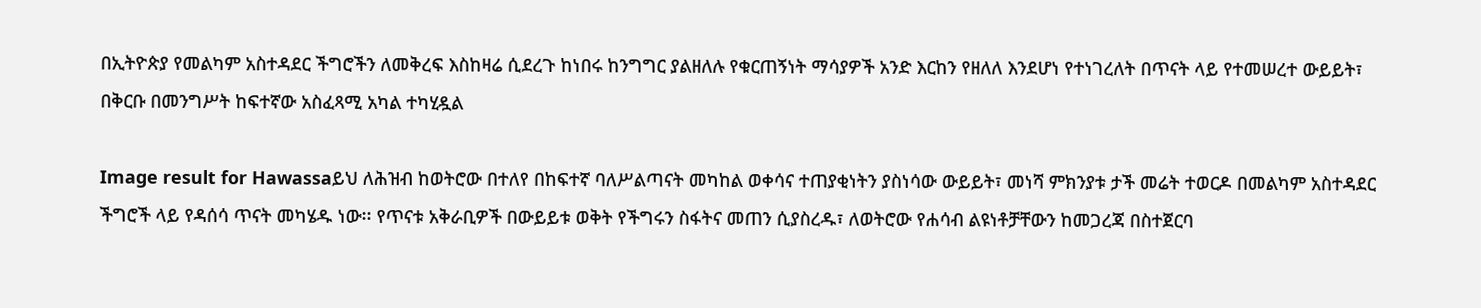በኢትዮጵያ የመልካም አስተዳደር ችግሮችን ለመቅረፍ እስከዛሬ ሲደረጉ ከነበሩ ከንግግር ያልዘለሉ የቁርጠኝነት ማሳያዎች አንድ እርከን የዘለለ እንደሆነ የተነገረለት በጥናት ላይ የተመሠረተ ውይይት፣ በቅርቡ በመንግሥት ከፍተኛው አስፈጻሚ አካል ተካሂዷል

Image result for Hawassaይህ ለሕዝብ ከወትሮው በተለየ በከፍተኛ ባለሥልጣናት መካከል ወቀሳና ተጠያቂነትን ያስነሳው ውይይት፣ መነሻ ምክንያቱ ታች መሬት ተወርዶ በመልካም አስተዳደር ችግሮች ላይ የዳሰሳ ጥናት መካሄዱ ነው፡፡ የጥናቱ አቅራቢዎች በውይይቱ ወቅት የችግሩን ስፋትና መጠን ሲያስረዱ፣ ለወትሮው የሐሳብ ልዩነቶቻቸውን ከመጋረጃ በስተጀርባ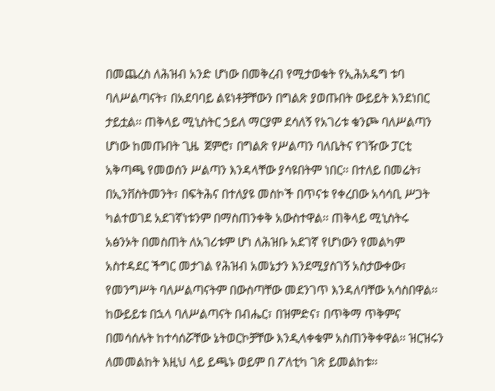በመጨረስ ለሕዝብ አንድ ሆነው በመቅረብ የሚታወቁት የኢሕአዴግ ቱባ ባለሥልጣናት፣ በአደባባይ ልዩነቶቻቸውን በግልጽ ያወጡበት ውይይት እንደነበር ታይቷል፡፡ ጠቅላይ ሚኒስትር ኃይለ ማርያም ደሳለኝ የአገሪቱ ቁንጮ ባለሥልጣን ሆነው ከመጡበት ጊዜ  ጀምሮ፣ በግልጽ የሥልጣን ባለቤትና የገዥው ፓርቲ አቅጣጫ የመወሰን ሥልጣን እንዳላቸው ያሳዩበትም ነበር፡፡ በተለይ በመሬት፣ በኢንቨስትመንት፣ በፍትሕና በተለያዩ መስኮች በጥናቱ የቀረበው አሳሳቢ ሥጋት ካልተወገደ አደገኛነቱንም በማስጠንቀቅ አውስተዋል፡፡ ጠቅላይ ሚኒስትሩ አፅንኦት በመስጠት ለአገሪቱም ሆነ ለሕዝቡ አደገኛ የሆነውን የመልካም አስተዳደር ችግር መታገል የሕዝብ አመኔታን እንደሚያስገኝ አስታውቀው፣ የመንግሥት ባለሥልጣናትም በውስጣቸው መደንገጥ እንዳለባቸው አሳስበዋል፡፡ ከውይይቱ በኋላ ባለሥልጣናት በብሔር፣ በዝምድና፣ በጥቅማ ጥቅምና በመሳሰሉት ከተሳሰሯቸው ኔትወርኮቻቸው እንዲላቀቁም አስጠንቅቀዋል፡፡ ዝርዝሩን ለመመልከት እዚህ ላይ ይጫኑ ወይም በ ፖለቲካ ገጽ ይመልከቱ፡፡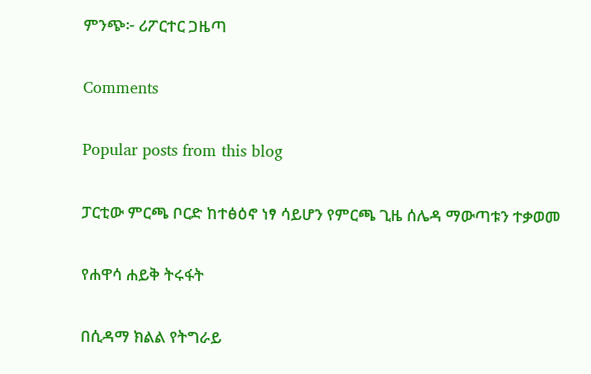ምንጭ፦ ሪፖርተር ጋዜጣ

Comments

Popular posts from this blog

ፓርቲው ምርጫ ቦርድ ከተፅዕኖ ነፃ ሳይሆን የምርጫ ጊዜ ሰሌዳ ማውጣቱን ተቃወመ

የሐዋሳ ሐይቅ ትሩፋት

በሲዳማ ክልል የትግራይ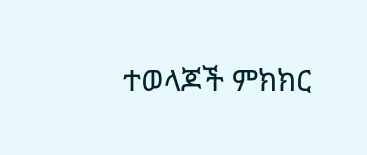ተወላጆች ምክክር